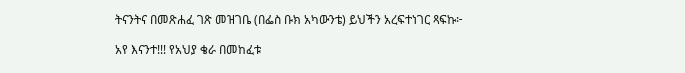ትናንትና በመጽሐፈ ገጽ መዝገቤ (በፌስ ቡክ አካውንቴ) ይህችን አረፍተነገር ጻፍኩ፦

አየ እናንተ!!! የአህያ ቄራ በመከፈቱ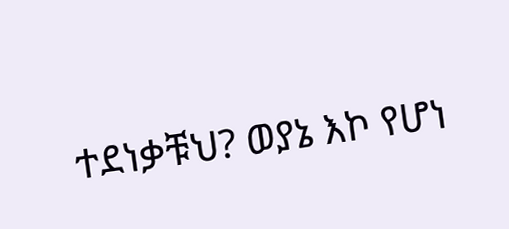ተደነቃቹህ? ወያኔ እኮ የሆነ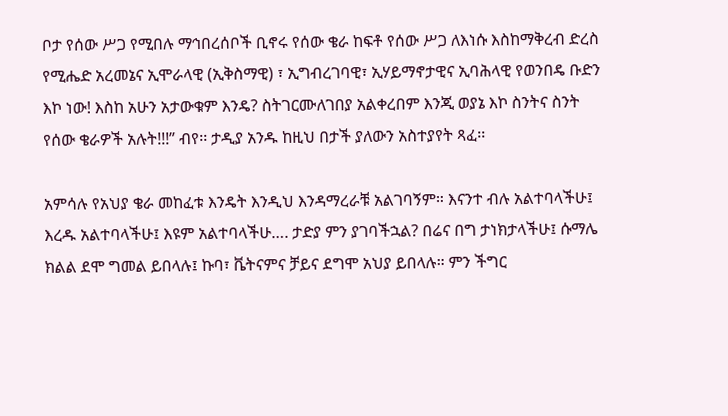ቦታ የሰው ሥጋ የሚበሉ ማኅበረሰቦች ቢኖሩ የሰው ቄራ ከፍቶ የሰው ሥጋ ለእነሱ እስከማቅረብ ድረስ የሚሔድ አረመኔና ኢሞራላዊ (ኢቅስማዊ) ፣ ኢግብረገባዊ፣ ኢሃይማኖታዊና ኢባሕላዊ የወንበዴ ቡድን እኮ ነው! እስከ አሁን አታውቁም እንዴ? ስትገርሙለገበያ አልቀረበም እንጂ ወያኔ እኮ ስንትና ስንት የሰው ቄራዎች አሉት!!!” ብየ፡፡ ታዲያ አንዱ ከዚህ በታች ያለውን አስተያየት ጻፈ፡፡

አምሳሉ የአህያ ቄራ መከፈቱ እንዴት እንዲህ እንዳማረራቹ አልገባኝም። እናንተ ብሉ አልተባላችሁ፤ እረዱ አልተባላችሁ፤ እዩም አልተባላችሁ…. ታድያ ምን ያገባችኋል? በሬና በግ ታነክታላችሁ፤ ሱማሌ ክልል ደሞ ግመል ይበላሉ፤ ኩባ፣ ቬትናምና ቻይና ደግሞ አህያ ይበላሉ። ምን ችግር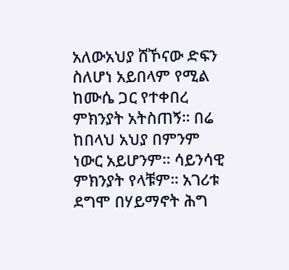አለውአህያ ሸኾናው ድፍን ስለሆነ አይበላም የሚል ከሙሴ ጋር የተቀበረ ምክንያት አትስጠኝ። በሬ ከበላህ አህያ በምንም ነውር አይሆንም። ሳይንሳዊ ምክንያት የላቹም። አገሪቱ ደግሞ በሃይማኖት ሕግ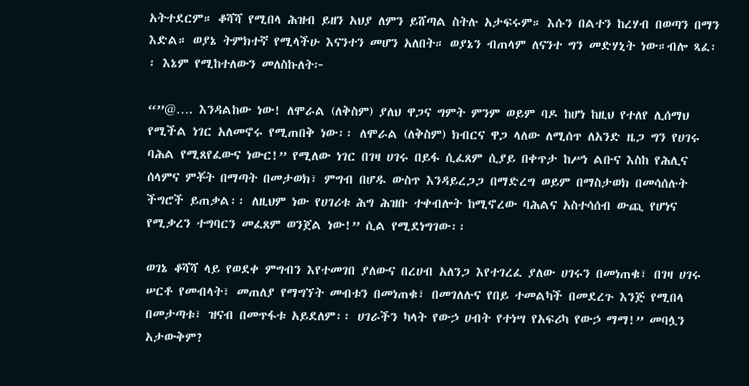አትተደርም። ቆሻሻ የሚበላ ሕዝብ ይዘን አህያ ለምን ይሸጣል ስትሉ አታፍሩም። እሱን በልተን ከረሃብ በወጣን በማን እድል። ወያኔ ትምክተኛ የሚላችሁ እናንተን መሆን አለበት። ወያኔን ብጠላም ለናንተ ግን መድሃኒት ነው።ብሎ ጻፈ፡፡ እኔም የሚከተለውን መለስኩለት፦

“”@…. እንዳልከው ነው! ለሞራል (ለቅስም) ያለህ ዋጋና ግምት ምንም ወይም ባዶ ከሆነ ከዚህ የተለየ ሊሰማህ የሚችል ነገር አለመኖሩ የሚጠበቅ ነው፡፡ ለሞራል (ለቅስም) ክብርና ዋጋ ላለው ለሚሰጥ ለአንድ ዜጋ ግን የሀገሩ ባሕል የሚጸየፈውና ነውር!” የሚለው ነገር በገዛ ሀገሩ በይፋ ሲፈጸም ሲያይ በቀጥታ ከሥነ ልቡና እስከ የሕሊና ሰላምና ምቾት በማጣት በመታወክ፣ ምግብ በሆዱ ውስጥ እንዳይረጋጋ በማድረግ ወይም በማስታወክ በመሳሰሉት ችግሮች ይጠቃል፡፡ ለዚህም ነው የሀገሪቱ ሕግ ሕዝቡ ተቀብሎት ከሚኖረው ባሕልና አስተሳሰብ ውጪ የሆነና የሚቃረን ተግባርን መፈጸም ወንጀል ነው!” ሲል የሚደነግገው፡፡

ወገኔ ቆሻሻ ላይ የወደቀ ምግብን እየተመገበ ያለውና በረሀብ አለንጋ እየተገረፈ ያለው ሀገሩን በመነጠቁ፣ በገዛ ሀገሩ ሠርቶ የመብላት፣ መጠለያ የማግኘት መብቱን በመነጠቁ፣ በመገለሉና የበይ ተመልካች በመደረጉ እንጅ የሚበላ በመታጣቱ፣ ዝናብ በመጥፋቱ አይደለም፡፡ ሀገራችን ካላት የውኃ ሀብት የተነሣ የአፍሪካ የውኃ ማማ!” መባሏን አታውቅም?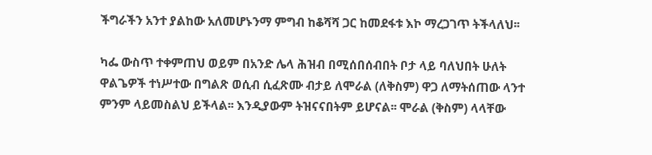ችግራችን አንተ ያልከው አለመሆኑንማ ምግብ ከቆሻሻ ጋር ከመደፋቱ እኮ ማረጋገጥ ትችላለህ፡፡

ካፌ ውስጥ ተቀምጠህ ወይም በአንድ ሌላ ሕዝብ በሚሰበሰብበት ቦታ ላይ ባለህበት ሁለት ዋልጌዎች ተነሥተው በግልጽ ወሲብ ሲፈጽሙ ብታይ ለሞራል (ለቅስም) ዋጋ ለማትሰጠው ላንተ ምንም ላይመስልህ ይችላል፡፡ እንዲያውም ትዝናናበትም ይሆናል፡፡ ሞራል (ቅስም) ላላቸው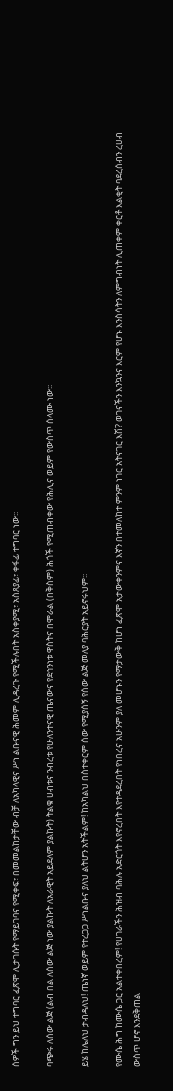ሰዎች ግን ይህ ተግባር ፈጽሞ ሊታገሱት የማይገባና የሚቀፍ፣ በመመልከታቸው ብቻ ለአካላዊና ሥነ ልቡናዊ ሕመም ሊዳረጉ የሚችሉበት አስቀያሚ፣ አስጸያፊ፣ ቀፋፊ ተግባር ነው፡፡

ባጭሩ ለሰው ልጅ (ልብ በል ለሰው ልጅ ነው ያልኩት ለአራዊት አይደለም ያልኩት) ትልቁ ሀብቱና ንብረቱ የሁለንተናዊ ጤናውና የደኅንነቱ ዋስትና በሞራል (በቅስም) ሕጎች የሚጠብቀው የሕሊና ወይም የውስጥ ሰላሙ ነው፡፡

ይሄ ከሌለህ ታብዳለህ! ጤነኛ ወይም የተረጋጋ ሥነልቡና ያለህ ልትሆን አትችልም! ከአካልህ በስተቀርም ሰው የሚያሰኝ የሰው ልጅ መለያ ባሕርያት አይኖሩህም፡፡

የሙሴ ሕግ ከሙሴ ጋር አልተቀበረም! የሀገራችን ሕዝብ ባሕሉ አድርጎት እየኖረበት እየተዳደረበት የነበረና አሁንም ያለ መሆኑን የማታውቅ ከሆነ ፈጽሞ አታውቀንምና እኛን በተመለከተ ምንም ነገር አትናገር እሽ? ወገናችን እንኳንና እርም የሆኑ እንስሳትን ለምግብነት ሊጠቀም ቀርቶ እልቂት ባደረሰብን ረሀብ ውስጥ ሆኖ እንደቅጠል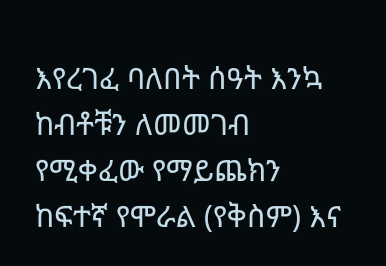እየረገፈ ባለበት ሰዓት እንኳ ከብቶቹን ለመመገብ የሚቀፈው የማይጨክን ከፍተኛ የሞራል (የቅስም) እና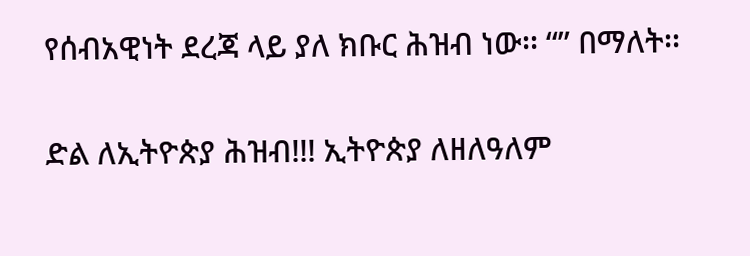የሰብአዊነት ደረጃ ላይ ያለ ክቡር ሕዝብ ነው፡፡ “” በማለት፡፡

ድል ለኢትዮጵያ ሕዝብ!!! ኢትዮጵያ ለዘለዓለም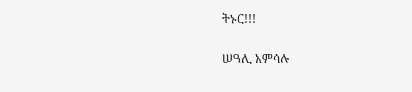ትኑር!!!

ሠዓሊ አምሳሉ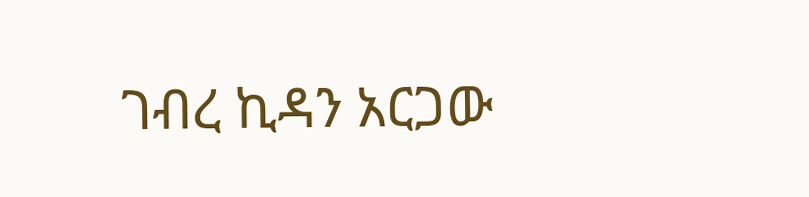ገብረ ኪዳን አርጋው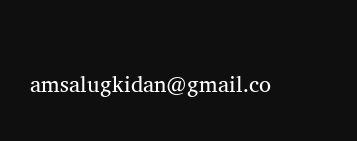amsalugkidan@gmail.co